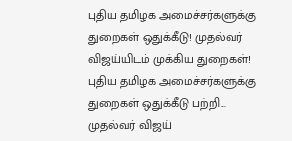புதிய தமிழக அமைச்சர்களுக்கு துறைகள் ஒதுக்கீடு! முதல்வர் விஜய்யிடம் முக்கிய துறைகள்!
புதிய தமிழக அமைச்சர்களுக்கு துறைகள் ஒதுக்கீடு பற்றி...
முதல்வர் விஜய்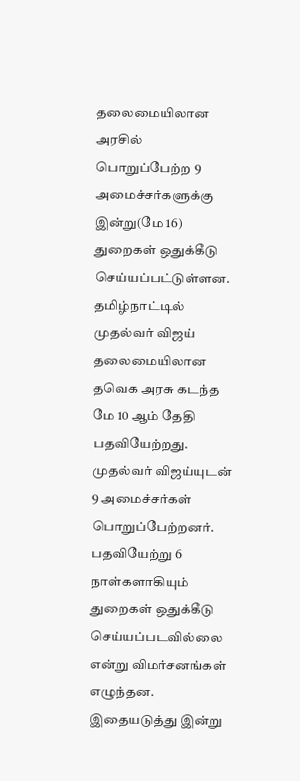தலைமையிலான அரசில் பொறுப்பேற்ற 9 அமைச்சர்களுக்கு இன்று(மே 16) துறைகள் ஒதுக்கீடு செய்யப்பட்டுள்ளன.
தமிழ்நாட்டில் முதல்வர் விஜய் தலைமையிலான தவெக அரசு கடந்த மே 10 ஆம் தேதி பதவியேற்றது. முதல்வர் விஜய்யுடன் 9 அமைச்சர்கள் பொறுப்பேற்றனர். பதவியேற்று 6 நாள்களாகியும் துறைகள் ஒதுக்கீடு செய்யப்படவில்லை என்று விமர்சனங்கள் எழுந்தன.
இதையடுத்து இன்று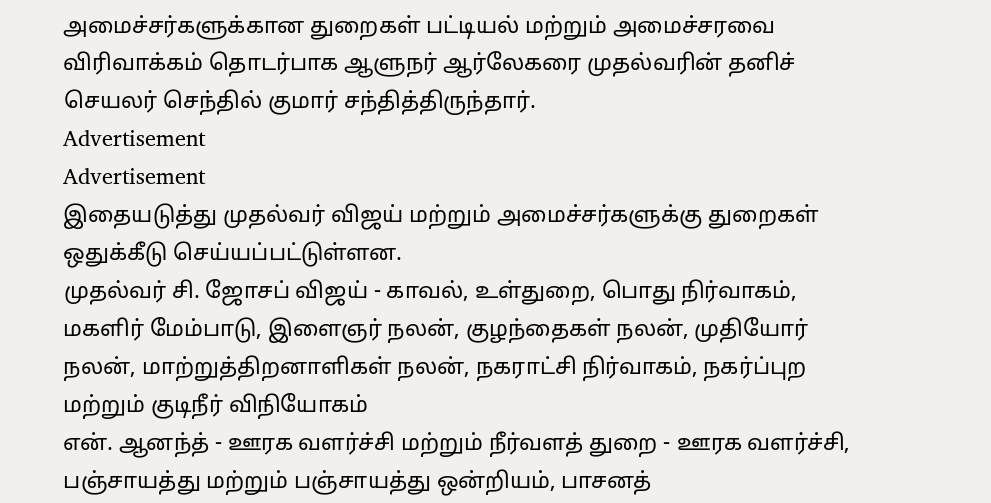அமைச்சர்களுக்கான துறைகள் பட்டியல் மற்றும் அமைச்சரவை விரிவாக்கம் தொடர்பாக ஆளுநர் ஆர்லேகரை முதல்வரின் தனிச் செயலர் செந்தில் குமார் சந்தித்திருந்தார்.
Advertisement
Advertisement
இதையடுத்து முதல்வர் விஜய் மற்றும் அமைச்சர்களுக்கு துறைகள் ஒதுக்கீடு செய்யப்பட்டுள்ளன.
முதல்வர் சி. ஜோசப் விஜய் - காவல், உள்துறை, பொது நிர்வாகம், மகளிர் மேம்பாடு, இளைஞர் நலன், குழந்தைகள் நலன், முதியோர் நலன், மாற்றுத்திறனாளிகள் நலன், நகராட்சி நிர்வாகம், நகர்ப்புற மற்றும் குடிநீர் விநியோகம்
என். ஆனந்த் - ஊரக வளர்ச்சி மற்றும் நீர்வளத் துறை - ஊரக வளர்ச்சி, பஞ்சாயத்து மற்றும் பஞ்சாயத்து ஒன்றியம், பாசனத்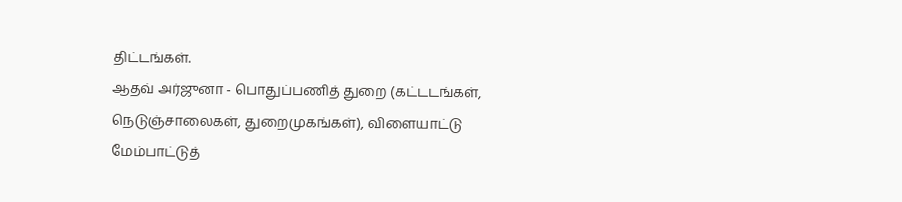திட்டங்கள்.
ஆதவ் அர்ஜுனா - பொதுப்பணித் துறை (கட்டடங்கள், நெடுஞ்சாலைகள், துறைமுகங்கள்), விளையாட்டு மேம்பாட்டுத்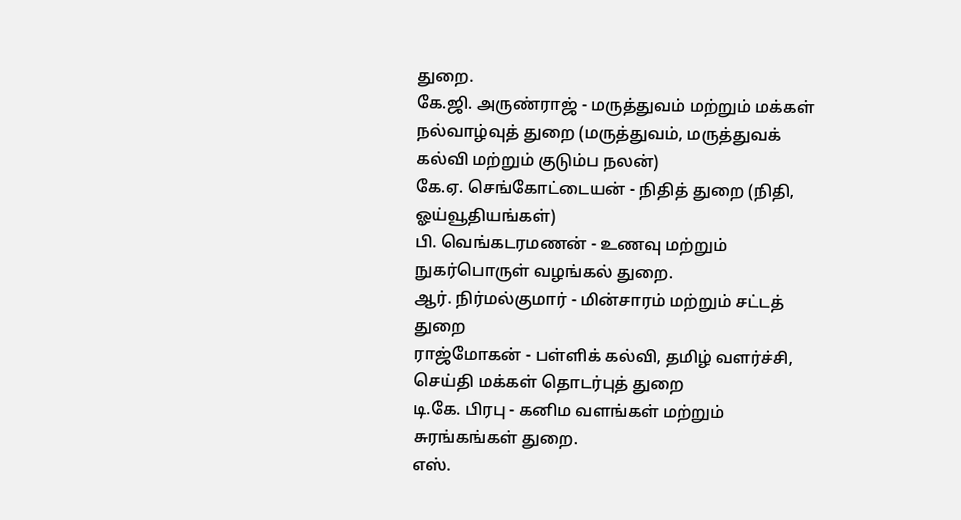துறை.
கே.ஜி. அருண்ராஜ் - மருத்துவம் மற்றும் மக்கள் நல்வாழ்வுத் துறை (மருத்துவம், மருத்துவக் கல்வி மற்றும் குடும்ப நலன்)
கே.ஏ. செங்கோட்டையன் - நிதித் துறை (நிதி, ஓய்வூதியங்கள்)
பி. வெங்கடரமணன் - உணவு மற்றும் நுகர்பொருள் வழங்கல் துறை.
ஆர். நிர்மல்குமார் - மின்சாரம் மற்றும் சட்டத் துறை
ராஜ்மோகன் - பள்ளிக் கல்வி, தமிழ் வளர்ச்சி, செய்தி மக்கள் தொடர்புத் துறை
டி.கே. பிரபு - கனிம வளங்கள் மற்றும் சுரங்கங்கள் துறை.
எஸ்.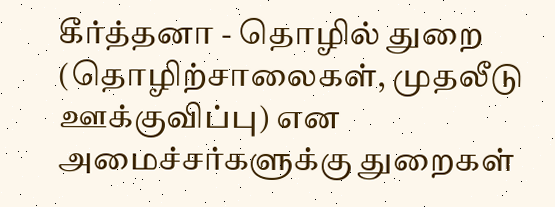கீர்த்தனா - தொழில் துறை (தொழிற்சாலைகள், முதலீடு ஊக்குவிப்பு) என அமைச்சர்களுக்கு துறைகள்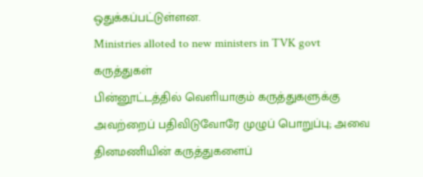ஒதுக்கப்பட்டுள்ளன.
Ministries alloted to new ministers in TVK govt
கருத்துகள்
பின்னூட்டத்தில் வெளியாகும் கருத்துகளுக்கு அவற்றைப் பதிவிடுவோரே முழுப் பொறுப்பு; அவை தினமணியின் கருத்துகளைப்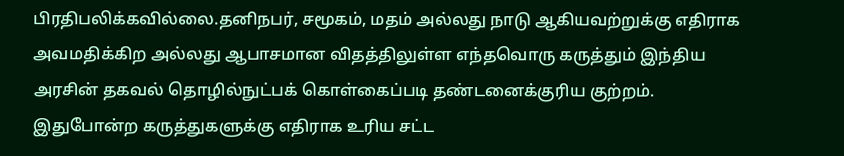பிரதிபலிக்கவில்லை.தனிநபர், சமூகம், மதம் அல்லது நாடு ஆகியவற்றுக்கு எதிராக அவமதிக்கிற அல்லது ஆபாசமான விதத்திலுள்ள எந்தவொரு கருத்தும் இந்திய அரசின் தகவல் தொழில்நுட்பக் கொள்கைப்படி தண்டனைக்குரிய குற்றம். இதுபோன்ற கருத்துகளுக்கு எதிராக உரிய சட்ட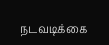நடவடிக்கை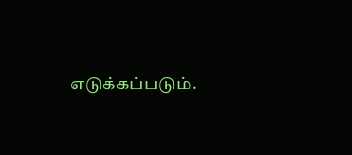எடுக்கப்படும்.